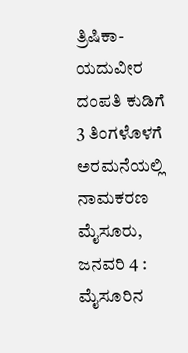ತ್ರಿಷಿಕಾ-ಯದುವೀರ ದಂಪತಿ ಕುಡಿಗೆ 3 ತಿಂಗಳೊಳಗೆ ಅರಮನೆಯಲ್ಲಿ ನಾಮಕರಣ
ಮೈಸೂರು, ಜನವರಿ 4 : ಮೈಸೂರಿನ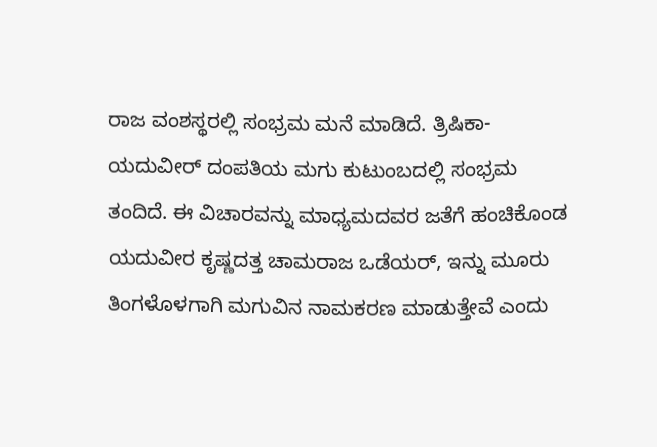ರಾಜ ವಂಶಸ್ಥರಲ್ಲಿ ಸಂಭ್ರಮ ಮನೆ ಮಾಡಿದೆ. ತ್ರಿಷಿಕಾ- ಯದುವೀರ್ ದಂಪತಿಯ ಮಗು ಕುಟುಂಬದಲ್ಲಿ ಸಂಭ್ರಮ ತಂದಿದೆ. ಈ ವಿಚಾರವನ್ನು ಮಾಧ್ಯಮದವರ ಜತೆಗೆ ಹಂಚಿಕೊಂಡ ಯದುವೀರ ಕೃಷ್ಣದತ್ತ ಚಾಮರಾಜ ಒಡೆಯರ್, ಇನ್ನು ಮೂರು ತಿಂಗಳೊಳಗಾಗಿ ಮಗುವಿನ ನಾಮಕರಣ ಮಾಡುತ್ತೇವೆ ಎಂದು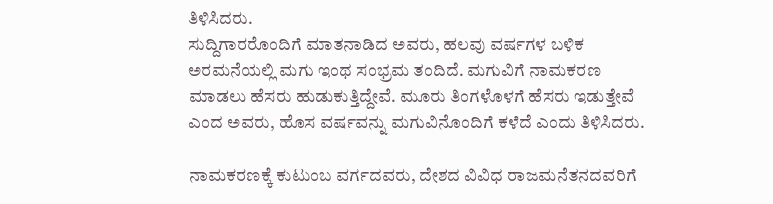ತಿಳಿಸಿದರು.
ಸುದ್ದಿಗಾರರೊಂದಿಗೆ ಮಾತನಾಡಿದ ಅವರು, ಹಲವು ವರ್ಷಗಳ ಬಳಿಕ ಅರಮನೆಯಲ್ಲಿ ಮಗು ಇಂಥ ಸಂಭ್ರಮ ತಂದಿದೆ. ಮಗುವಿಗೆ ನಾಮಕರಣ ಮಾಡಲು ಹೆಸರು ಹುಡುಕುತ್ತಿದ್ದೇವೆ. ಮೂರು ತಿಂಗಳೊಳಗೆ ಹೆಸರು ಇಡುತ್ತೇವೆ ಎಂದ ಅವರು, ಹೊಸ ವರ್ಷವನ್ನು ಮಗುವಿನೊಂದಿಗೆ ಕಳೆದೆ ಎಂದು ತಿಳಿಸಿದರು.

ನಾಮಕರಣಕ್ಕೆ ಕುಟುಂಬ ವರ್ಗದವರು, ದೇಶದ ವಿವಿಧ ರಾಜಮನೆತನದವರಿಗೆ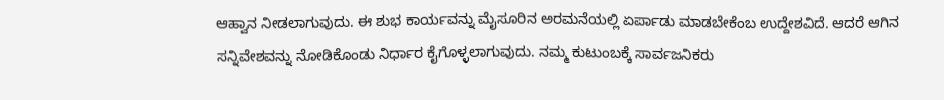ಆಹ್ವಾನ ನೀಡಲಾಗುವುದು. ಈ ಶುಭ ಕಾರ್ಯವನ್ನು ಮೈಸೂರಿನ ಅರಮನೆಯಲ್ಲಿ ಏರ್ಪಾಡು ಮಾಡಬೇಕೆಂಬ ಉದ್ದೇಶವಿದೆ. ಆದರೆ ಆಗಿನ ಸನ್ನಿವೇಶವನ್ನು ನೋಡಿಕೊಂಡು ನಿರ್ಧಾರ ಕೈಗೊಳ್ಳಲಾಗುವುದು. ನಮ್ಮ ಕುಟುಂಬಕ್ಕೆ ಸಾರ್ವಜನಿಕರು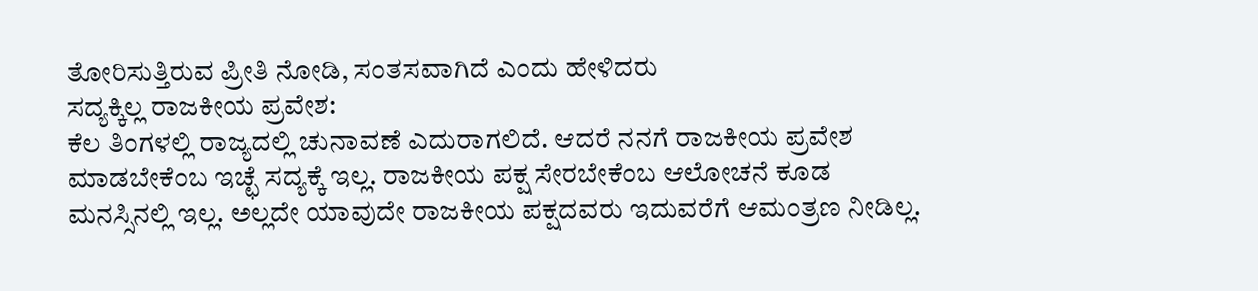ತೋರಿಸುತ್ತಿರುವ ಪ್ರೀತಿ ನೋಡಿ, ಸಂತಸವಾಗಿದೆ ಎಂದು ಹೇಳಿದರು
ಸದ್ಯಕ್ಕಿಲ್ಲ ರಾಜಕೀಯ ಪ್ರವೇಶ:
ಕೆಲ ತಿಂಗಳಲ್ಲಿ ರಾಜ್ಯದಲ್ಲಿ ಚುನಾವಣೆ ಎದುರಾಗಲಿದೆ. ಆದರೆ ನನಗೆ ರಾಜಕೀಯ ಪ್ರವೇಶ ಮಾಡಬೇಕೆಂಬ ಇಚ್ಛೆ ಸದ್ಯಕ್ಕೆ ಇಲ್ಲ. ರಾಜಕೀಯ ಪಕ್ಷ ಸೇರಬೇಕೆಂಬ ಆಲೋಚನೆ ಕೂಡ ಮನಸ್ಸಿನಲ್ಲಿ ಇಲ್ಲ. ಅಲ್ಲದೇ ಯಾವುದೇ ರಾಜಕೀಯ ಪಕ್ಷದವರು ಇದುವರೆಗೆ ಆಮಂತ್ರಣ ನೀಡಿಲ್ಲ.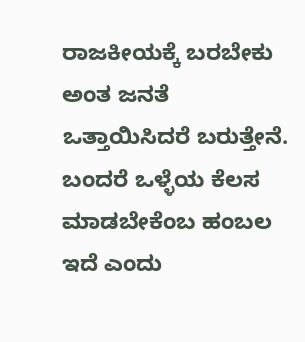ರಾಜಕೀಯಕ್ಕೆ ಬರಬೇಕು ಅಂತ ಜನತೆ ಒತ್ತಾಯಿಸಿದರೆ ಬರುತ್ತೇನೆ. ಬಂದರೆ ಒಳ್ಳೆಯ ಕೆಲಸ ಮಾಡಬೇಕೆಂಬ ಹಂಬಲ ಇದೆ ಎಂದು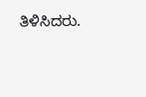ತಿಳಿಸಿದರು.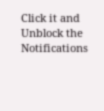Click it and Unblock the Notifications